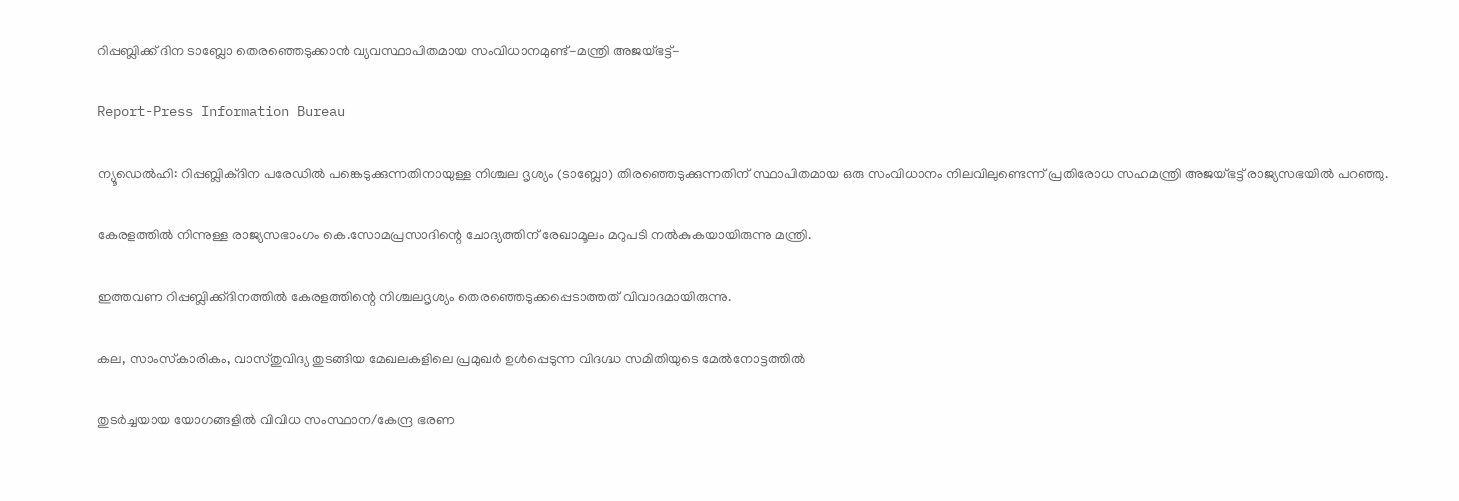റിപ്പബ്ലിക്ക് ദിന ടാബ്ലോ തെരഞ്ഞെടുക്കാന്‍ വ്യവസ്ഥാപിതമായ സംവിധാനമുണ്ട്-മന്ത്രി അജയ്ഭട്ട്-

Report-Press Information Bureau

ന്യൂഡെല്‍ഹി: റിപ്പബ്ലിക്ദിന പരേഡില്‍ പങ്കെടുക്കുന്നതിനായുള്ള നിശ്ചല ദൃശ്യം (ടാബ്ലോ) തിരഞ്ഞെടുക്കുന്നതിന് സ്ഥാപിതമായ ഒരു സംവിധാനം നിലവിലുണ്ടെന്ന് പ്രതിരോധ സഹമന്ത്രി അജയ്ഭട്ട് രാജ്യസഭയില്‍ പറഞ്ഞു.

കേരളത്തില്‍ നിന്നുള്ള രാജ്യസഭാംഗം കെ.സോമപ്രസാദിന്റെ ചോദ്യത്തിന് രേഖാമൂലം മറുപടി നല്‍കുകയായിരുന്നു മന്ത്രി.

ഇത്തവണ റിപ്പബ്ലിക്ക്ദിനത്തില്‍ കേരളത്തിന്റെ നിശ്ചലദൃശ്യം തെരഞ്ഞെടുക്കപ്പെടാത്തത് വിവാദമായിരുന്നു.

കല, സാംസ്‌കാരികം, വാസ്തുവിദ്യ തുടങ്ങിയ മേഖലകളിലെ പ്രമുഖര്‍ ഉള്‍പ്പെടുന്ന വിദഗ്ദ്ധ സമിതിയുടെ മേല്‍നോട്ടത്തില്‍

തുടര്‍ച്ചയായ യോഗങ്ങളില്‍ വിവിധ സംസ്ഥാന/കേന്ദ്ര ഭരണ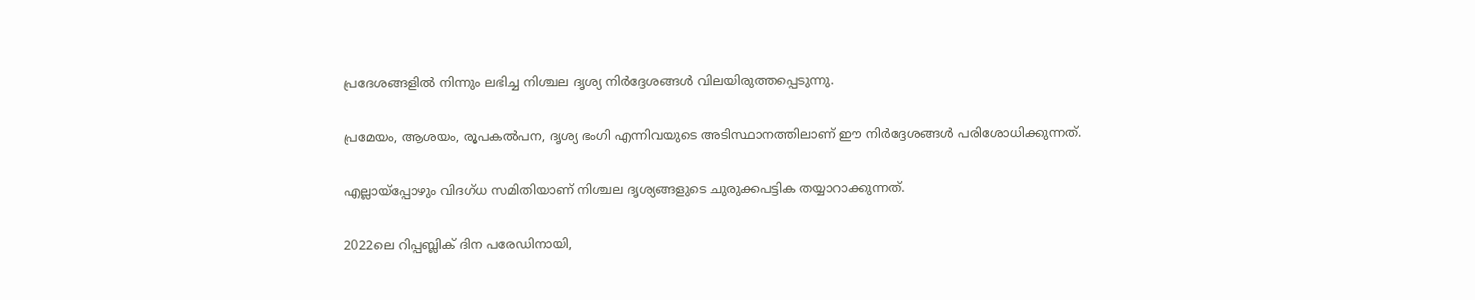പ്രദേശങ്ങളില്‍ നിന്നും ലഭിച്ച നിശ്ചല ദൃശ്യ നിര്‍ദ്ദേശങ്ങള്‍ വിലയിരുത്തപ്പെടുന്നു.

പ്രമേയം, ആശയം, രൂപകല്‍പന, ദൃശ്യ ഭംഗി എന്നിവയുടെ അടിസ്ഥാനത്തിലാണ് ഈ നിര്‍ദ്ദേശങ്ങള്‍ പരിശോധിക്കുന്നത്.

എല്ലായ്‌പ്പോഴും വിദഗ്ധ സമിതിയാണ് നിശ്ചല ദൃശ്യങ്ങളുടെ ചുരുക്കപട്ടിക തയ്യാറാക്കുന്നത്.

2022ലെ റിപ്പബ്ലിക് ദിന പരേഡിനായി,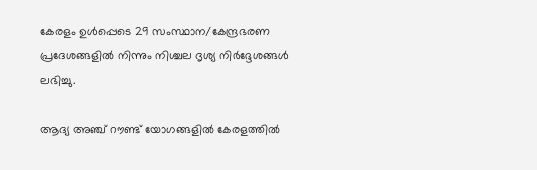കേരളം ഉള്‍പ്പെടെ 29 സംസ്ഥാന/കേന്ദ്രഭരണ പ്രദേശങ്ങളില്‍ നിന്നും നിശ്ചല ദൃശ്യ നിര്‍ദ്ദേശങ്ങള്‍ ലഭിച്ചു.

ആദ്യ അഞ്ച് റൗണ്ട് യോഗങ്ങളില്‍ കേരളത്തില്‍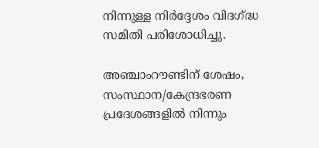നിന്നുള്ള നിര്‍ദ്ദേശം വിദഗ്ദ്ധ സമിതി പരിശോധിച്ചു.

അഞ്ചാംറൗണ്ടിന് ശേഷം, സംസ്ഥാന/കേന്ദ്രഭരണ പ്രദേശങ്ങളില്‍ നിന്നും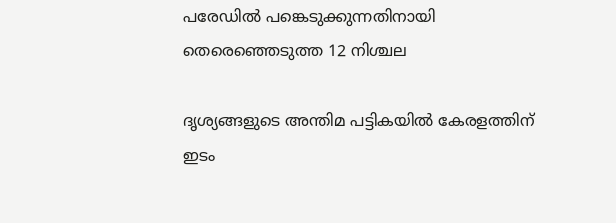പരേഡില്‍ പങ്കെടുക്കുന്നതിനായി തെരെഞ്ഞെടുത്ത 12 നിശ്ചല

ദൃശ്യങ്ങളുടെ അന്തിമ പട്ടികയില്‍ കേരളത്തിന് ഇടം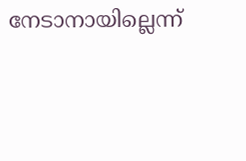നേടാനായില്ലെന്ന്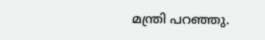മന്ത്രി പറഞ്ഞു.